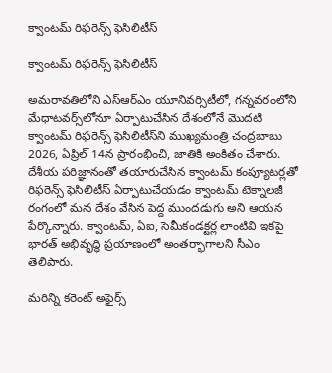క్వాంటమ్‌ రిఫరెన్స్‌ ఫెసిలిటీస్‌

క్వాంటమ్‌ రిఫరెన్స్‌ ఫెసిలిటీస్‌

అమరావతిలోని ఎస్‌ఆర్‌ఎం యూనివర్సిటీలో, గన్నవరంలోని మేధాటవర్స్‌లోనూ ఏర్పాటుచేసిన దేశంలోనే మొదటి క్వాంటమ్‌ రిఫరెన్స్‌ ఫెసిలిటీస్‌ని ముఖ్యమంత్రి చంద్రబాబు 2026, ఏప్రిల్‌ 14న ప్రారంభించి, జాతికి అంకితం చేశారు. దేశీయ పరిజ్ఞానంతో తయారుచేసిన క్వాంటమ్‌ కంప్యూటర్లతో రిఫరెన్స్‌ ఫెసిలిటీస్‌ ఏర్పాటుచేయడం క్వాంటమ్‌ టెక్నాలజీ రంగంలో మన దేశం వేసిన పెద్ద ముందడుగు అని ఆయన పేర్కొన్నారు. క్వాంటమ్, ఏఐ, సెమీకండక్టర్ల లాంటివి ఇకపై భారత్‌ అభివృద్ధి ప్రయాణంలో అంతర్భాగాలని సీఎం తెలిపారు.

మరిన్ని కరెంట్ అఫైర్స్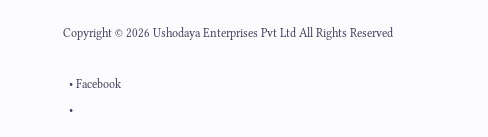Copyright © 2026 Ushodaya Enterprises Pvt Ltd All Rights Reserved

  • Facebook
  •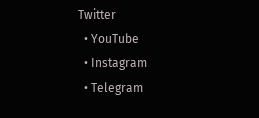Twitter
  • YouTube
  • Instagram
  • Telegram